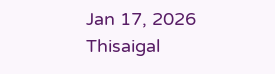Jan 17, 2026
Thisaigal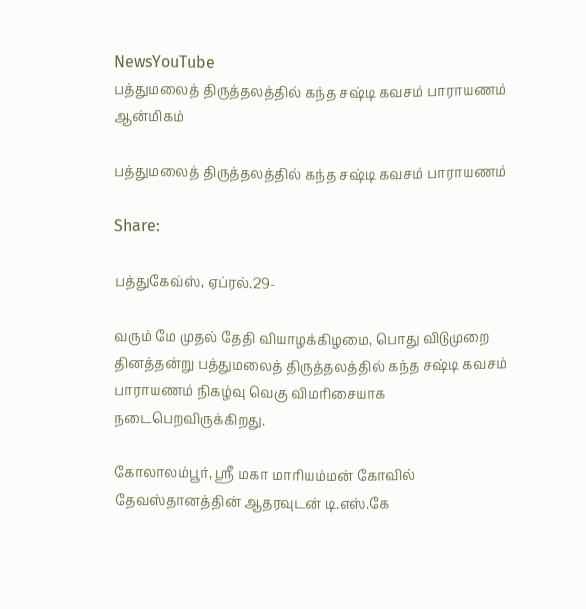NewsYouTube
பத்துமலைத் திருத்தலத்தில் கந்த சஷ்டி கவசம் பாராயணம்
ஆன்மிகம்

பத்துமலைத் திருத்தலத்தில் கந்த சஷ்டி கவசம் பாராயணம்

Share:

பத்துகேவ்ஸ், ஏப்ரல்.29-

வரும் மே முதல் தேதி வியாழக்கிழமை, பொது விடுமுறை தினத்தன்று பத்துமலைத் திருத்தலத்தில் கந்த சஷ்டி கவசம் பாராயணம் நிகழ்வு வெகு விமரிசையாக நடைபெறவிருக்கிறது.

கோலாலம்பூர், ஸ்ரீ மகா மாரியம்மன் கோவில் தேவஸ்தானத்தின் ஆதரவுடன் டி.எஸ்.கே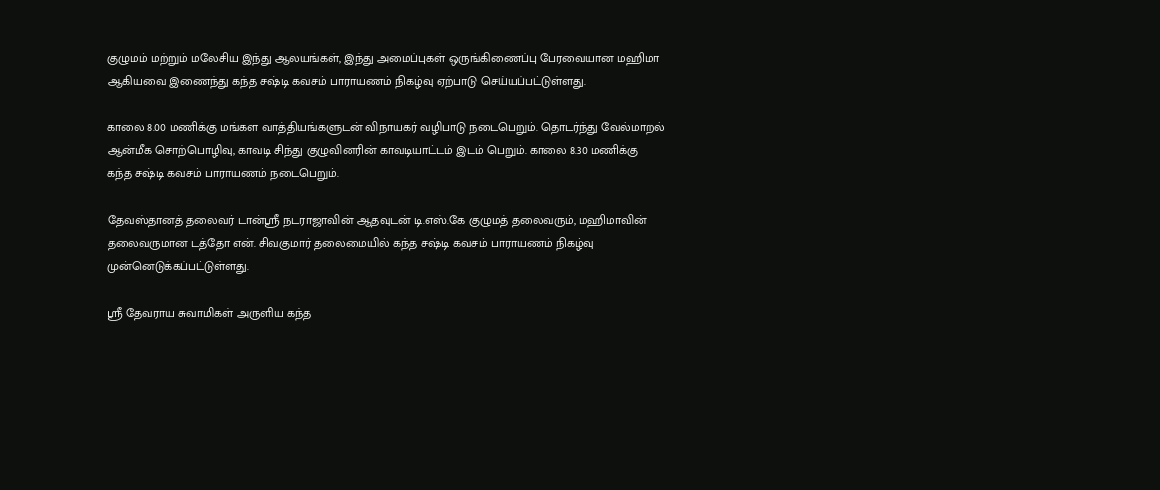குழுமம் மற்றும் மலேசிய இந்து ஆலயங்கள், இந்து அமைப்புகள் ஒருங்கிணைப்பு பேரவையான மஹிமா ஆகியவை இணைந்து கந்த சஷ்டி கவசம் பாராயணம் நிகழ்வு ஏற்பாடு செய்யப்பட்டுள்ளது.

காலை 8.00 மணிக்கு மங்கள வாத்தியங்களுடன் விநாயகர் வழிபாடு நடைபெறும். தொடர்ந்து வேல்மாறல் ஆன்மீக சொற்பொழிவு, காவடி சிந்து குழுவினரின் காவடியாட்டம் இடம் பெறும். காலை 8.30 மணிக்கு கந்த சஷ்டி கவசம் பாராயணம் நடைபெறும்.

தேவஸ்தானத் தலைவர் டான்ஸ்ரீ நடராஜாவின் ஆதவுடன் டி.எஸ்.கே குழுமத் தலைவரும், மஹிமாவின் தலைவருமான டத்தோ என். சிவகுமார் தலைமையில் கந்த சஷ்டி கவசம் பாராயணம் நிகழ்வு முன்னெடுக்கப்பட்டுள்ளது.

ஸ்ரீ தேவராய சுவாமிகள் அருளிய கந்த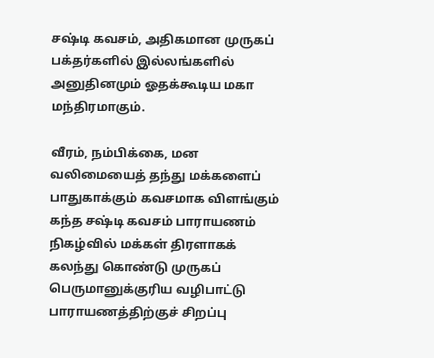சஷ்டி கவசம், அதிகமான முருகப் பக்தர்களில் இல்லங்களில் அனுதினமும் ஓதக்கூடிய மகா மந்திரமாகும்.

வீரம், நம்பிக்கை, மன வலிமையைத் தந்து மக்களைப் பாதுகாக்கும் கவசமாக விளங்கும் கந்த சஷ்டி கவசம் பாராயணம் நிகழ்வில் மக்கள் திரளாகக் கலந்து கொண்டு முருகப் பெருமானுக்குரிய வழிபாட்டு பாராயணத்திற்குச் சிறப்பு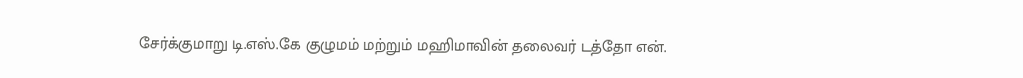சேர்க்குமாறு டி.எஸ்.கே குழுமம் மற்றும் மஹிமாவின் தலைவர் டத்தோ என்.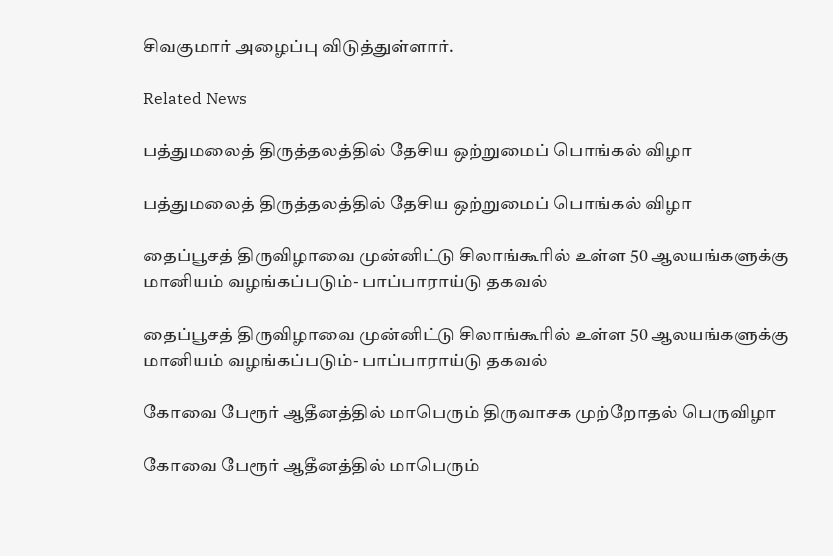சிவகுமார் அழைப்பு விடுத்துள்ளார்.

Related News

பத்துமலைத் திருத்தலத்தில் தேசிய ஒற்றுமைப் பொங்கல் விழா

பத்துமலைத் திருத்தலத்தில் தேசிய ஒற்றுமைப் பொங்கல் விழா

தைப்பூசத் திருவிழாவை முன்னிட்டு சிலாங்கூரில் உள்ள 50 ஆலயங்களுக்கு மானியம் வழங்கப்படும்- பாப்பாராய்டு தகவல்

தைப்பூசத் திருவிழாவை முன்னிட்டு சிலாங்கூரில் உள்ள 50 ஆலயங்களுக்கு மானியம் வழங்கப்படும்- பாப்பாராய்டு தகவல்

கோவை பேரூர் ஆதீனத்தில் மாபெரும் திருவாசக முற்றோதல் பெருவிழா

கோவை பேரூர் ஆதீனத்தில் மாபெரும்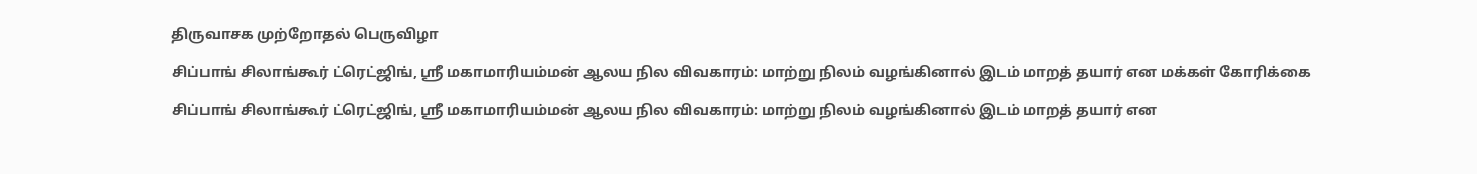திருவாசக முற்றோதல் பெருவிழா

சிப்பாங் சிலாங்கூர் ட்ரெட்ஜிங், ஸ்ரீ மகாமாரியம்மன் ஆலய நில விவகாரம்: மாற்று நிலம் வழங்கினால் இடம் மாறத் தயார் என மக்கள் கோரிக்கை

சிப்பாங் சிலாங்கூர் ட்ரெட்ஜிங், ஸ்ரீ மகாமாரியம்மன் ஆலய நில விவகாரம்: மாற்று நிலம் வழங்கினால் இடம் மாறத் தயார் என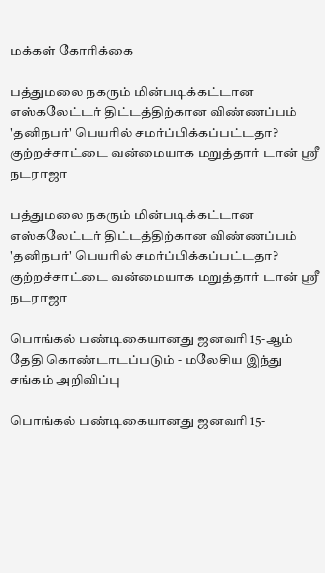மக்கள் கோரிக்கை

பத்துமலை நகரும் மின்படிக்கட்டான எஸ்கலேட்டர் திட்டத்திற்கான விண்ணப்பம் 'தனிநபர்' பெயரில் சமர்ப்பிக்கப்பட்டதா? குற்றச்சாட்டை வன்மையாக மறுத்தார் டான் ஶ்ரீ நடராஜா

பத்துமலை நகரும் மின்படிக்கட்டான எஸ்கலேட்டர் திட்டத்திற்கான விண்ணப்பம் 'தனிநபர்' பெயரில் சமர்ப்பிக்கப்பட்டதா? குற்றச்சாட்டை வன்மையாக மறுத்தார் டான் ஶ்ரீ நடராஜா

பொங்கல் பண்டிகையானது ஜனவரி 15-ஆம் தேதி கொண்டாடப்படும் - மலேசிய இந்து சங்கம் அறிவிப்பு

பொங்கல் பண்டிகையானது ஜனவரி 15-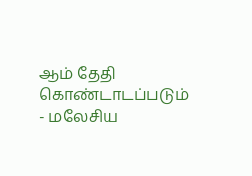ஆம் தேதி கொண்டாடப்படும் - மலேசிய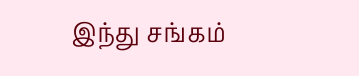இந்து சங்கம்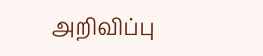அறிவிப்பு